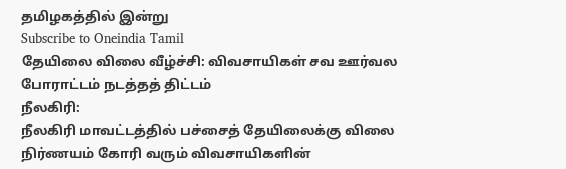தமிழகத்தில் இன்று
Subscribe to Oneindia Tamil
தேயிலை விலை வீழ்ச்சி: விவசாயிகள் சவ ஊர்வல போராட்டம் நடத்தத் திட்டம்
நீலகிரி:
நீலகிரி மாவட்டத்தில் பச்சைத் தேயிலைக்கு விலை நிர்ணயம் கோரி வரும் விவசாயிகளின்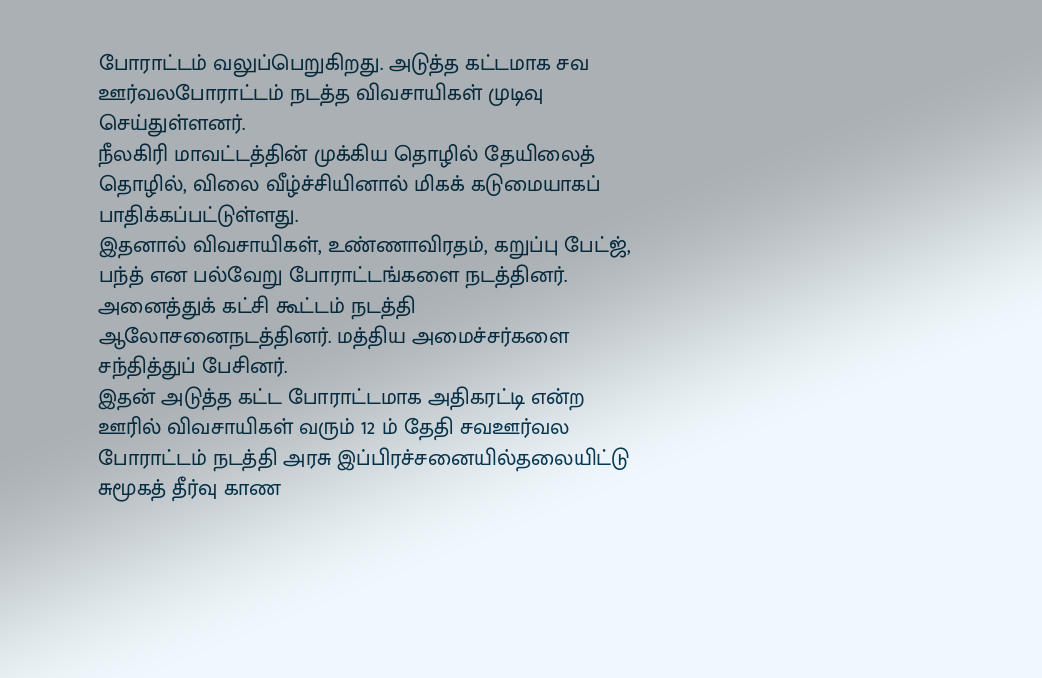போராட்டம் வலுப்பெறுகிறது. அடுத்த கட்டமாக சவ ஊர்வலபோராட்டம் நடத்த விவசாயிகள் முடிவு செய்துள்ளனர்.
நீலகிரி மாவட்டத்தின் முக்கிய தொழில் தேயிலைத் தொழில், விலை வீழ்ச்சியினால் மிகக் கடுமையாகப் பாதிக்கப்பட்டுள்ளது.
இதனால் விவசாயிகள், உண்ணாவிரதம், கறுப்பு பேட்ஜ், பந்த் என பல்வேறு போராட்டங்களை நடத்தினர். அனைத்துக் கட்சி கூட்டம் நடத்தி ஆலோசனைநடத்தினர். மத்திய அமைச்சர்களை சந்தித்துப் பேசினர்.
இதன் அடுத்த கட்ட போராட்டமாக அதிகரட்டி என்ற ஊரில் விவசாயிகள் வரும் 12 ம் தேதி சவஊர்வல போராட்டம் நடத்தி அரசு இப்பிரச்சனையில்தலையிட்டு சுமூகத் தீர்வு காண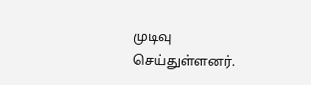முடிவு செய்துள்ளனர்.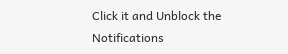Click it and Unblock the Notifications